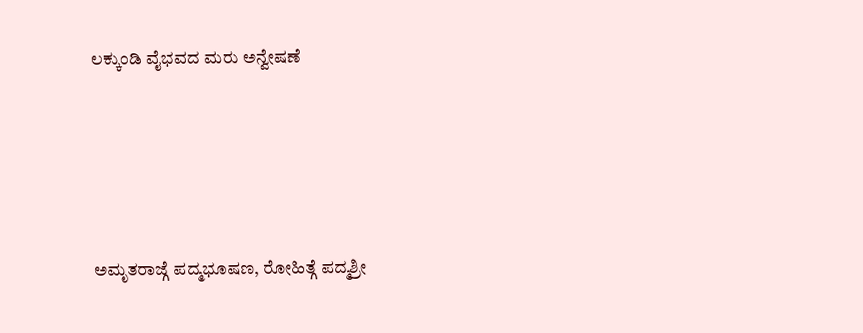ಲಕ್ಕುಂಡಿ ವೈಭವದ ಮರು ಅನ್ವೇಷಣೆ





ಅಮೃತರಾಜ್ಗೆ ಪದ್ಮಭೂಷಣ, ರೋಹಿತ್ಗೆ ಪದ್ಮಶ್ರೀ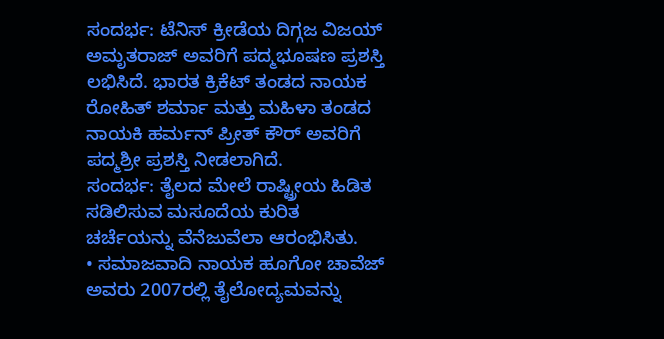ಸಂದರ್ಭ: ಟೆನಿಸ್ ಕ್ರೀಡೆಯ ದಿಗ್ಗಜ ವಿಜಯ್ ಅಮೃತರಾಜ್ ಅವರಿಗೆ ಪದ್ಮಭೂಷಣ ಪ್ರಶಸ್ತಿ ಲಭಿಸಿದೆ. ಭಾರತ ಕ್ರಿಕೆಟ್ ತಂಡದ ನಾಯಕ ರೋಹಿತ್ ಶರ್ಮಾ ಮತ್ತು ಮಹಿಳಾ ತಂಡದ ನಾಯಕಿ ಹರ್ಮನ್ ಪ್ರೀತ್ ಕೌರ್ ಅವರಿಗೆ ಪದ್ಮಶ್ರೀ ಪ್ರಶಸ್ತಿ ನೀಡಲಾಗಿದೆ.
ಸಂದರ್ಭ: ತೈಲದ ಮೇಲೆ ರಾಷ್ಟ್ರೀಯ ಹಿಡಿತ ಸಡಿಲಿಸುವ ಮಸೂದೆಯ ಕುರಿತ ಚರ್ಚೆಯನ್ನು ವೆನೆಜುವೆಲಾ ಆರಂಭಿಸಿತು.
• ಸಮಾಜವಾದಿ ನಾಯಕ ಹೂಗೋ ಚಾವೆಜ್ ಅವರು 2007ರಲ್ಲಿ ತೈಲೋದ್ಯಮವನ್ನು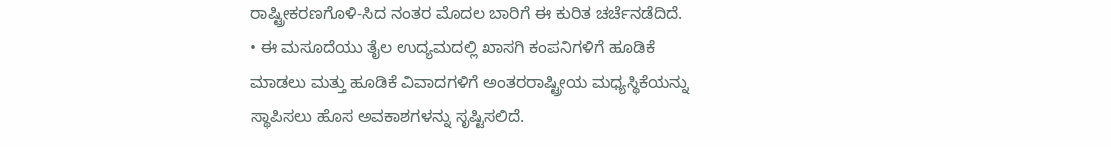ರಾಷ್ಟ್ರೀಕರಣಗೊಳಿ-ಸಿದ ನಂತರ ಮೊದಲ ಬಾರಿಗೆ ಈ ಕುರಿತ ಚರ್ಚೆನಡೆದಿದೆ.
• ಈ ಮಸೂದೆಯು ತೈಲ ಉದ್ಯಮದಲ್ಲಿ ಖಾಸಗಿ ಕಂಪನಿಗಳಿಗೆ ಹೂಡಿಕೆ ಮಾಡಲು ಮತ್ತು ಹೂಡಿಕೆ ವಿವಾದಗಳಿಗೆ ಅಂತರರಾಷ್ಟ್ರೀಯ ಮಧ್ಯಸ್ಥಿಕೆಯನ್ನು ಸ್ಥಾಪಿಸಲು ಹೊಸ ಅವಕಾಶಗಳನ್ನು ಸೃಷ್ಟಿಸಲಿದೆ.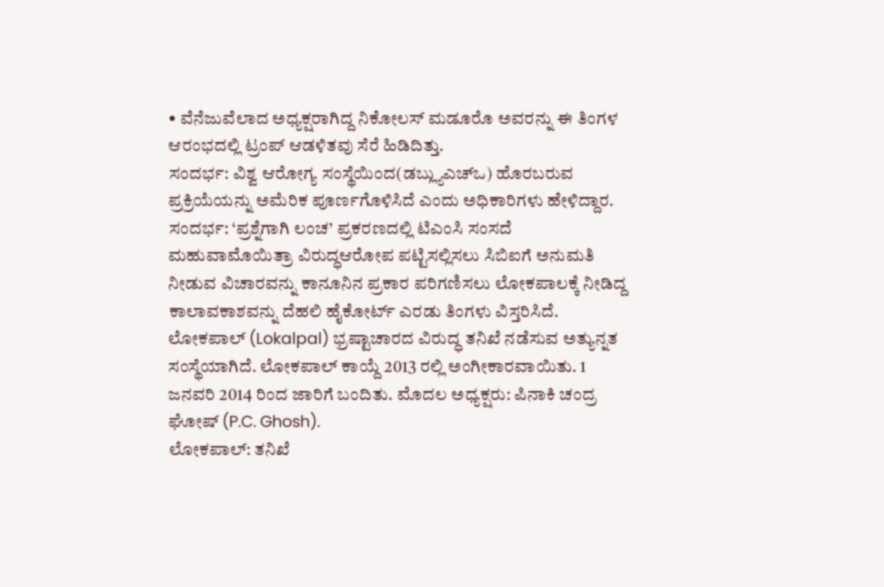• ವೆನೆಜುವೆಲಾದ ಅಧ್ಯಕ್ಷರಾಗಿದ್ದ ನಿಕೋಲಸ್ ಮಡೂರೊ ಅವರನ್ನು ಈ ತಿಂಗಳ ಆರಂಭದಲ್ಲಿ ಟ್ರಂಪ್ ಆಡಳಿತವು ಸೆರೆ ಹಿಡಿದಿತ್ತು.
ಸಂದರ್ಭ: ವಿಶ್ವ ಆರೋಗ್ಯ ಸಂಸ್ಥೆಯಿಂದ(ಡಬ್ಲ್ಯುಎಚ್ಒ) ಹೊರಬರುವ ಪ್ರಕ್ರಿಯೆಯನ್ನು ಅಮೆರಿಕ ಪೂರ್ಣಗೊಳಿಸಿದೆ ಎಂದು ಅಧಿಕಾರಿಗಳು ಹೇಳಿದ್ದಾರ.
ಸಂದರ್ಭ: ‘ಪ್ರಶ್ನೆಗಾಗಿ ಲಂಚ’ ಪ್ರಕರಣದಲ್ಲಿ ಟಿಎಂಸಿ ಸಂಸದೆ ಮಹುವಾಮೊಯಿತ್ರಾ ವಿರುದ್ಧಆರೋಪ ಪಟ್ಟಿಸಲ್ಲಿಸಲು ಸಿಬಿಐಗೆ ಅನುಮತಿ ನೀಡುವ ವಿಚಾರವನ್ನು ಕಾನೂನಿನ ಪ್ರಕಾರ ಪರಿಗಣಿಸಲು ಲೋಕಪಾಲಕ್ಕೆ ನೀಡಿದ್ದ ಕಾಲಾವಕಾಶವನ್ನು ದೆಹಲಿ ಹೈಕೋರ್ಟ್ ಎರಡು ತಿಂಗಳು ವಿಸ್ತರಿಸಿದೆ.
ಲೋಕಪಾಲ್ (Lokalpal) ಭ್ರಷ್ಟಾಚಾರದ ವಿರುದ್ಧ ತನಿಖೆ ನಡೆಸುವ ಅತ್ಯುನ್ನತ ಸಂಸ್ಥೆಯಾಗಿದೆ. ಲೋಕಪಾಲ್ ಕಾಯ್ದೆ 2013 ರಲ್ಲಿ ಅಂಗೀಕಾರವಾಯಿತು. 1 ಜನವರಿ 2014 ರಿಂದ ಜಾರಿಗೆ ಬಂದಿತು. ಮೊದಲ ಅಧ್ಯಕ್ಷರು: ಪಿನಾಕಿ ಚಂದ್ರ ಘೋಷ್ (P.C. Ghosh).
ಲೋಕಪಾಲ್: ತನಿಖೆ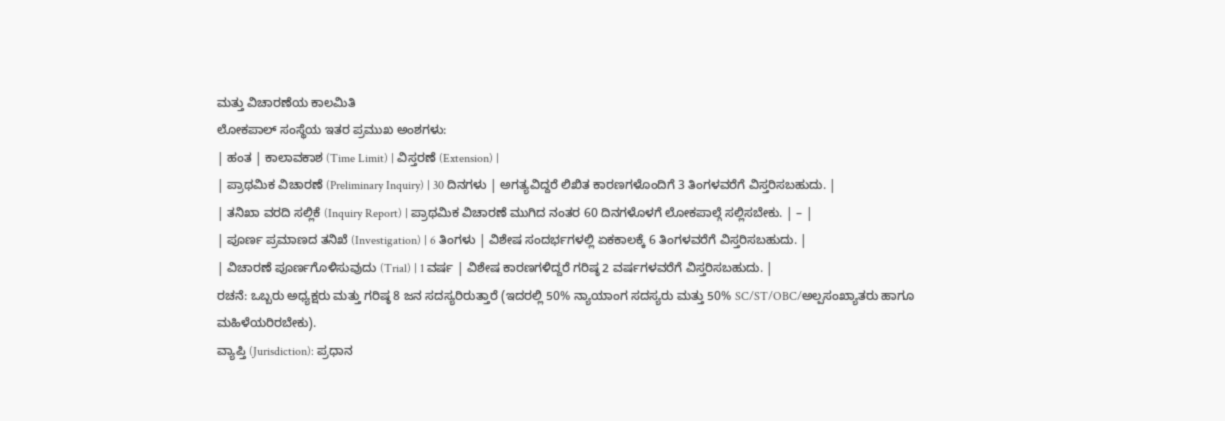ಮತ್ತು ವಿಚಾರಣೆಯ ಕಾಲಮಿತಿ
ಲೋಕಪಾಲ್ ಸಂಸ್ಥೆಯ ಇತರ ಪ್ರಮುಖ ಅಂಶಗಳು:
| ಹಂತ | ಕಾಲಾವಕಾಶ (Time Limit) | ವಿಸ್ತರಣೆ (Extension) |
| ಪ್ರಾಥಮಿಕ ವಿಚಾರಣೆ (Preliminary Inquiry) | 30 ದಿನಗಳು | ಅಗತ್ಯವಿದ್ದರೆ ಲಿಖಿತ ಕಾರಣಗಳೊಂದಿಗೆ 3 ತಿಂಗಳವರೆಗೆ ವಿಸ್ತರಿಸಬಹುದು. |
| ತನಿಖಾ ವರದಿ ಸಲ್ಲಿಕೆ (Inquiry Report) | ಪ್ರಾಥಮಿಕ ವಿಚಾರಣೆ ಮುಗಿದ ನಂತರ 60 ದಿನಗಳೊಳಗೆ ಲೋಕಪಾಲ್ಗೆ ಸಲ್ಲಿಸಬೇಕು. | – |
| ಪೂರ್ಣ ಪ್ರಮಾಣದ ತನಿಖೆ (Investigation) | 6 ತಿಂಗಳು | ವಿಶೇಷ ಸಂದರ್ಭಗಳಲ್ಲಿ ಏಕಕಾಲಕ್ಕೆ 6 ತಿಂಗಳವರೆಗೆ ವಿಸ್ತರಿಸಬಹುದು. |
| ವಿಚಾರಣೆ ಪೂರ್ಣಗೊಳಿಸುವುದು (Trial) | 1 ವರ್ಷ | ವಿಶೇಷ ಕಾರಣಗಳಿದ್ದರೆ ಗರಿಷ್ಠ 2 ವರ್ಷಗಳವರೆಗೆ ವಿಸ್ತರಿಸಬಹುದು. |
ರಚನೆ: ಒಬ್ಬರು ಅಧ್ಯಕ್ಷರು ಮತ್ತು ಗರಿಷ್ಠ 8 ಜನ ಸದಸ್ಯರಿರುತ್ತಾರೆ (ಇದರಲ್ಲಿ 50% ನ್ಯಾಯಾಂಗ ಸದಸ್ಯರು ಮತ್ತು 50% SC/ST/OBC/ಅಲ್ಪಸಂಖ್ಯಾತರು ಹಾಗೂ ಮಹಿಳೆಯರಿರಬೇಕು).
ವ್ಯಾಪ್ತಿ (Jurisdiction): ಪ್ರಧಾನ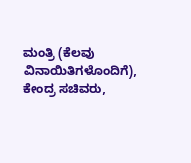ಮಂತ್ರಿ (ಕೆಲವು ವಿನಾಯಿತಿಗಳೊಂದಿಗೆ), ಕೇಂದ್ರ ಸಚಿವರು,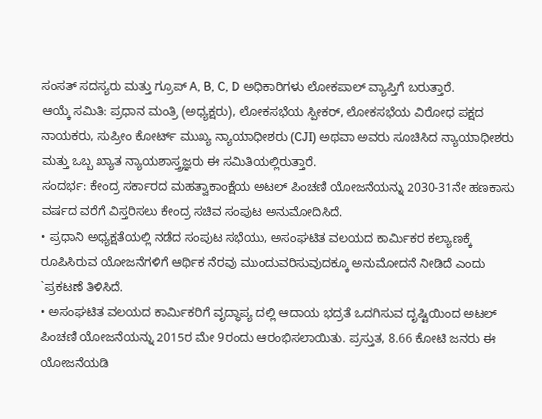ಸಂಸತ್ ಸದಸ್ಯರು ಮತ್ತು ಗ್ರೂಪ್ A, B, C, D ಅಧಿಕಾರಿಗಳು ಲೋಕಪಾಲ್ ವ್ಯಾಪ್ತಿಗೆ ಬರುತ್ತಾರೆ.
ಆಯ್ಕೆ ಸಮಿತಿ: ಪ್ರಧಾನ ಮಂತ್ರಿ (ಅಧ್ಯಕ್ಷರು), ಲೋಕಸಭೆಯ ಸ್ಪೀಕರ್, ಲೋಕಸಭೆಯ ವಿರೋಧ ಪಕ್ಷದ ನಾಯಕರು, ಸುಪ್ರೀಂ ಕೋರ್ಟ್ ಮುಖ್ಯ ನ್ಯಾಯಾಧೀಶರು (CJI) ಅಥವಾ ಅವರು ಸೂಚಿಸಿದ ನ್ಯಾಯಾಧೀಶರು ಮತ್ತು ಒಬ್ಬ ಖ್ಯಾತ ನ್ಯಾಯಶಾಸ್ತ್ರಜ್ಞರು ಈ ಸಮಿತಿಯಲ್ಲಿರುತ್ತಾರೆ.
ಸಂದರ್ಭ: ಕೇಂದ್ರ ಸರ್ಕಾರದ ಮಹತ್ವಾಕಾಂಕ್ಷೆಯ ಅಟಲ್ ಪಿಂಚಣಿ ಯೋಜನೆಯನ್ನು 2030-31ನೇ ಹಣಕಾಸು ವರ್ಷದ ವರೆಗೆ ವಿಸ್ತರಿಸಲು ಕೇಂದ್ರ ಸಚಿವ ಸಂಪುಟ ಅನುಮೋದಿಸಿದೆ.
• ಪ್ರಧಾನಿ ಅಧ್ಯಕ್ಷತೆಯಲ್ಲಿ ನಡೆದ ಸಂಪುಟ ಸಭೆಯು, ಅಸಂಘಟಿತ ವಲಯದ ಕಾರ್ಮಿಕರ ಕಲ್ಯಾಣಕ್ಕೆ ರೂಪಿಸಿರುವ ಯೋಜನೆಗಳಿಗೆ ಆರ್ಥಿಕ ನೆರವು ಮುಂದುವರಿಸುವುದಕ್ಕೂ ಅನುಮೋದನೆ ನೀಡಿದೆ ಎಂದು `ಪ್ರಕಟಣೆ ತಿಳಿಸಿದೆ.
• ಅಸಂಘಟಿತ ವಲಯದ ಕಾರ್ಮಿಕರಿಗೆ ವೃದ್ಧಾಪ್ಯ ದಲ್ಲಿ ಆದಾಯ ಭದ್ರತೆ ಒದಗಿಸುವ ದೃಷ್ಟಿಯಿಂದ ಅಟಲ್ ಪಿಂಚಣಿ ಯೋಜನೆಯನ್ನು 2015ರ ಮೇ 9ರಂದು ಆರಂಭಿಸಲಾಯಿತು. ಪ್ರಸ್ತುತ, 8.66 ಕೋಟಿ ಜನರು ಈ ಯೋಜನೆಯಡಿ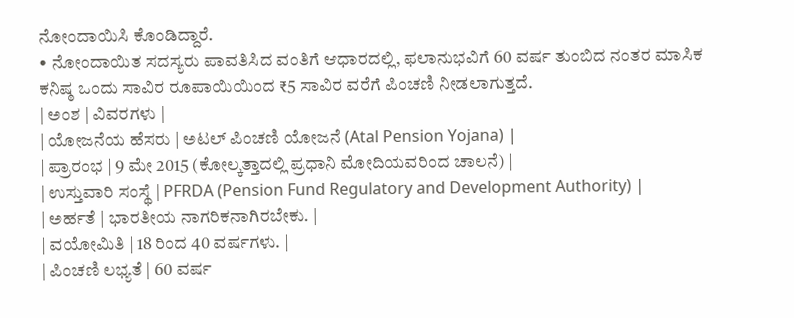ನೋಂದಾಯಿಸಿ ಕೊಂಡಿದ್ದಾರೆ.
• ನೋಂದಾಯಿತ ಸದಸ್ಯರು ಪಾವತಿಸಿದ ವಂತಿಗೆ ಆಧಾರದಲ್ಲಿ, ಫಲಾನುಭವಿಗೆ 60 ವರ್ಷ ತುಂಬಿದ ನಂತರ ಮಾಸಿಕ ಕನಿಷ್ಠ ಒಂದು ಸಾವಿರ ರೂಪಾಯಿಯಿಂದ ₹5 ಸಾವಿರ ವರೆಗೆ ಪಿಂಚಣಿ ನೀಡಲಾಗುತ್ತದೆ.
| ಅಂಶ | ವಿವರಗಳು |
| ಯೋಜನೆಯ ಹೆಸರು | ಅಟಲ್ ಪಿಂಚಣಿ ಯೋಜನೆ (Atal Pension Yojana) |
| ಪ್ರಾರಂಭ | 9 ಮೇ 2015 (ಕೋಲ್ಕತ್ತಾದಲ್ಲಿ ಪ್ರಧಾನಿ ಮೋದಿಯವರಿಂದ ಚಾಲನೆ) |
| ಉಸ್ತುವಾರಿ ಸಂಸ್ಥೆ | PFRDA (Pension Fund Regulatory and Development Authority) |
| ಅರ್ಹತೆ | ಭಾರತೀಯ ನಾಗರಿಕನಾಗಿರಬೇಕು. |
| ವಯೋಮಿತಿ | 18 ರಿಂದ 40 ವರ್ಷಗಳು. |
| ಪಿಂಚಣಿ ಲಭ್ಯತೆ | 60 ವರ್ಷ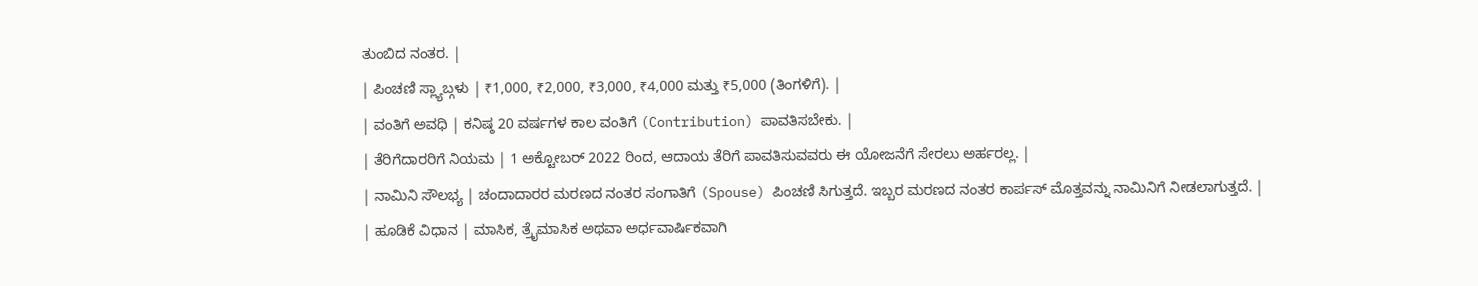ತುಂಬಿದ ನಂತರ. |
| ಪಿಂಚಣಿ ಸ್ಲ್ಯಾಬ್ಗಳು | ₹1,000, ₹2,000, ₹3,000, ₹4,000 ಮತ್ತು ₹5,000 (ತಿಂಗಳಿಗೆ). |
| ವಂತಿಗೆ ಅವಧಿ | ಕನಿಷ್ಠ 20 ವರ್ಷಗಳ ಕಾಲ ವಂತಿಗೆ (Contribution) ಪಾವತಿಸಬೇಕು. |
| ತೆರಿಗೆದಾರರಿಗೆ ನಿಯಮ | 1 ಅಕ್ಟೋಬರ್ 2022 ರಿಂದ, ಆದಾಯ ತೆರಿಗೆ ಪಾವತಿಸುವವರು ಈ ಯೋಜನೆಗೆ ಸೇರಲು ಅರ್ಹರಲ್ಲ. |
| ನಾಮಿನಿ ಸೌಲಭ್ಯ | ಚಂದಾದಾರರ ಮರಣದ ನಂತರ ಸಂಗಾತಿಗೆ (Spouse) ಪಿಂಚಣಿ ಸಿಗುತ್ತದೆ. ಇಬ್ಬರ ಮರಣದ ನಂತರ ಕಾರ್ಪಸ್ ಮೊತ್ತವನ್ನು ನಾಮಿನಿಗೆ ನೀಡಲಾಗುತ್ತದೆ. |
| ಹೂಡಿಕೆ ವಿಧಾನ | ಮಾಸಿಕ, ತ್ರೈಮಾಸಿಕ ಅಥವಾ ಅರ್ಧವಾರ್ಷಿಕವಾಗಿ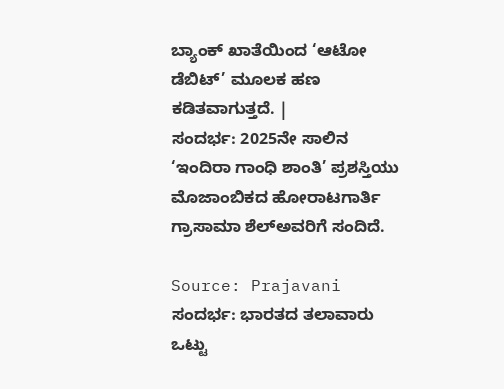ಬ್ಯಾಂಕ್ ಖಾತೆಯಿಂದ ‘ಆಟೋ ಡೆಬಿಟ್’ ಮೂಲಕ ಹಣ ಕಡಿತವಾಗುತ್ತದೆ. |
ಸಂದರ್ಭ: 2025ನೇ ಸಾಲಿನ ‘ಇಂದಿರಾ ಗಾಂಧಿ ಶಾಂತಿ’ ಪ್ರಶಸ್ತಿಯು ಮೊಜಾಂಬಿಕದ ಹೋರಾಟಗಾರ್ತಿ ಗ್ರಾಸಾಮಾ ಶೆಲ್ಅವರಿಗೆ ಸಂದಿದೆ.

Source: Prajavani
ಸಂದರ್ಭ: ಭಾರತದ ತಲಾವಾರು ಒಟ್ಟು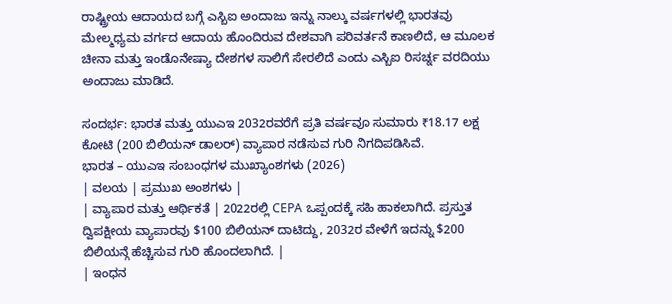ರಾಷ್ಟ್ರೀಯ ಆದಾಯದ ಬಗ್ಗೆ ಎಸ್ಬಿಐ ಅಂದಾಜು ಇನ್ನು ನಾಲ್ಕು ವರ್ಷಗಳಲ್ಲಿ ಭಾರತವು ಮೇಲ್ಮಧ್ಯಮ ವರ್ಗದ ಆದಾಯ ಹೊಂದಿರುವ ದೇಶವಾಗಿ ಪರಿವರ್ತನೆ ಕಾಣಲಿದೆ, ಆ ಮೂಲಕ ಚೀನಾ ಮತ್ತು ಇಂಡೊನೇಷ್ಯಾ ದೇಶಗಳ ಸಾಲಿಗೆ ಸೇರಲಿದೆ ಎಂದು ಎಸ್ಬಿಐ ರಿಸರ್ಚ್ನ ವರದಿಯು ಅಂದಾಜು ಮಾಡಿದೆ.

ಸಂದರ್ಭ: ಭಾರತ ಮತ್ತು ಯುಎಇ 2032ರವರೆಗೆ ಪ್ರತಿ ವರ್ಷವೂ ಸುಮಾರು ₹18.17 ಲಕ್ಷ ಕೋಟಿ (200 ಬಿಲಿಯನ್ ಡಾಲರ್) ವ್ಯಾಪಾರ ನಡೆಸುವ ಗುರಿ ನಿಗದಿಪಡಿಸಿವೆ.
ಭಾರತ – ಯುಎಇ ಸಂಬಂಧಗಳ ಮುಖ್ಯಾಂಶಗಳು (2026)
| ವಲಯ | ಪ್ರಮುಖ ಅಂಶಗಳು |
| ವ್ಯಾಪಾರ ಮತ್ತು ಆರ್ಥಿಕತೆ | 2022ರಲ್ಲಿ CEPA ಒಪ್ಪಂದಕ್ಕೆ ಸಹಿ ಹಾಕಲಾಗಿದೆ. ಪ್ರಸ್ತುತ ದ್ವಿಪಕ್ಷೀಯ ವ್ಯಾಪಾರವು $100 ಬಿಲಿಯನ್ ದಾಟಿದ್ದು, 2032ರ ವೇಳೆಗೆ ಇದನ್ನು $200 ಬಿಲಿಯನ್ಗೆ ಹೆಚ್ಚಿಸುವ ಗುರಿ ಹೊಂದಲಾಗಿದೆ. |
| ಇಂಧನ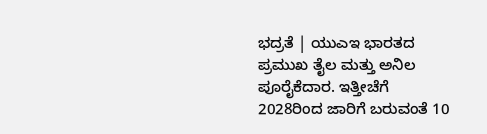ಭದ್ರತೆ | ಯುಎಇ ಭಾರತದ ಪ್ರಮುಖ ತೈಲ ಮತ್ತು ಅನಿಲ ಪೂರೈಕೆದಾರ. ಇತ್ತೀಚೆಗೆ 2028ರಿಂದ ಜಾರಿಗೆ ಬರುವಂತೆ 10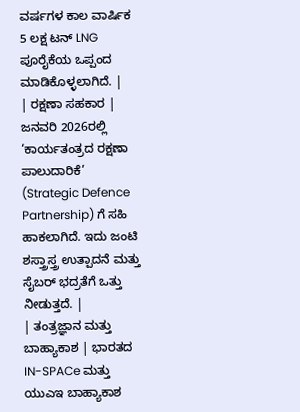ವರ್ಷಗಳ ಕಾಲ ವಾರ್ಷಿಕ 5 ಲಕ್ಷ ಟನ್ LNG ಪೂರೈಕೆಯ ಒಪ್ಪಂದ ಮಾಡಿಕೊಳ್ಳಲಾಗಿದೆ. |
| ರಕ್ಷಣಾ ಸಹಕಾರ | ಜನವರಿ 2026ರಲ್ಲಿ ‘ಕಾರ್ಯತಂತ್ರದ ರಕ್ಷಣಾ ಪಾಲುದಾರಿಕೆ’ (Strategic Defence Partnership) ಗೆ ಸಹಿ ಹಾಕಲಾಗಿದೆ. ಇದು ಜಂಟಿ ಶಸ್ತ್ರಾಸ್ತ್ರ ಉತ್ಪಾದನೆ ಮತ್ತು ಸೈಬರ್ ಭದ್ರತೆಗೆ ಒತ್ತು ನೀಡುತ್ತದೆ. |
| ತಂತ್ರಜ್ಞಾನ ಮತ್ತು ಬಾಹ್ಯಾಕಾಶ | ಭಾರತದ IN-SPACe ಮತ್ತು ಯುಎಇ ಬಾಹ್ಯಾಕಾಶ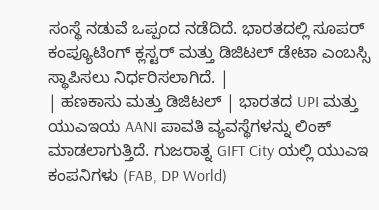ಸಂಸ್ಥೆ ನಡುವೆ ಒಪ್ಪಂದ ನಡೆದಿದೆ. ಭಾರತದಲ್ಲಿ ಸೂಪರ್ ಕಂಪ್ಯೂಟಿಂಗ್ ಕ್ಲಸ್ಟರ್ ಮತ್ತು ಡಿಜಿಟಲ್ ಡೇಟಾ ಎಂಬಸ್ಸಿ ಸ್ಥಾಪಿಸಲು ನಿರ್ಧರಿಸಲಾಗಿದೆ. |
| ಹಣಕಾಸು ಮತ್ತು ಡಿಜಿಟಲ್ | ಭಾರತದ UPI ಮತ್ತು ಯುಎಇಯ AANI ಪಾವತಿ ವ್ಯವಸ್ಥೆಗಳನ್ನು ಲಿಂಕ್ ಮಾಡಲಾಗುತ್ತಿದೆ. ಗುಜರಾತ್ನ GIFT City ಯಲ್ಲಿ ಯುಎಇ ಕಂಪನಿಗಳು (FAB, DP World)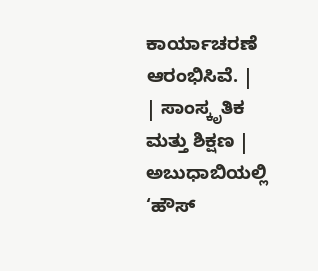ಕಾರ್ಯಾಚರಣೆ ಆರಂಭಿಸಿವೆ. |
| ಸಾಂಸ್ಕೃತಿಕ ಮತ್ತು ಶಿಕ್ಷಣ | ಅಬುಧಾಬಿಯಲ್ಲಿ ‘ಹೌಸ್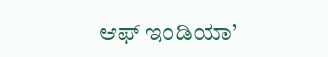ಆಫ್ ಇಂಡಿಯಾ’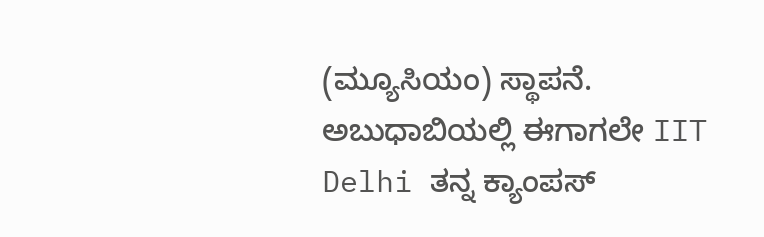(ಮ್ಯೂಸಿಯಂ) ಸ್ಥಾಪನೆ. ಅಬುಧಾಬಿಯಲ್ಲಿ ಈಗಾಗಲೇ IIT Delhi ತನ್ನ ಕ್ಯಾಂಪಸ್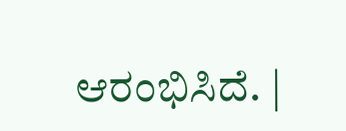ಆರಂಭಿಸಿದೆ. |